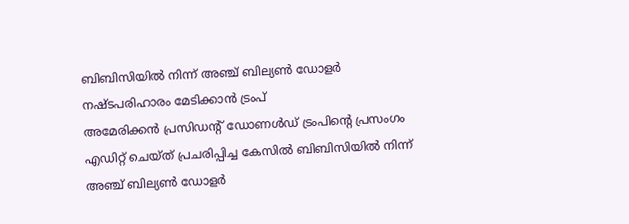ബിബിസിയിൽ നിന്ന് അഞ്ച് ബില്യൺ ഡോളർ നഷ്ടപരിഹാരം മേടിക്കാൻ ട്രംപ്
അമേരിക്കൻ പ്രസിഡന്റ് ഡോണൾഡ് ട്രംപിന്റെ പ്രസംഗം എഡിറ്റ് ചെയ്ത് പ്രചരിപ്പിച്ച കേസിൽ ബിബിസിയിൽ നിന്ന് അഞ്ച് ബില്യൺ ഡോളർ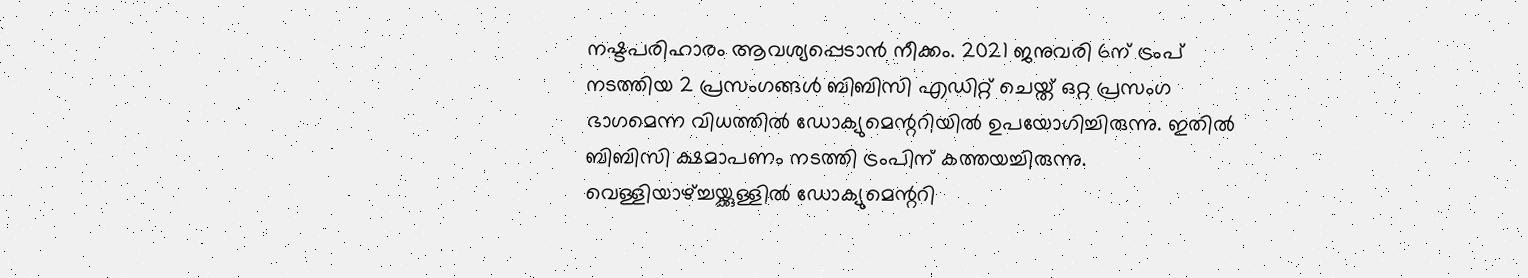നഷ്ടപരിഹാരം ആവശ്യപ്പെടാൻ നീക്കം. 2021 ജനുവരി 6ന് ട്രംപ് നടത്തിയ 2 പ്രസംഗങ്ങൾ ബിബിസി എഡിറ്റ് ചെയ്ത് ഒറ്റ പ്രസംഗ ഭാഗമെന്ന വിധത്തിൽ ഡോക്യുമെന്ററിയിൽ ഉപയോഗിച്ചിരുന്നു. ഇതിൽ ബിബിസി ക്ഷമാപണം നടത്തി ട്രംപിന് കത്തയച്ചിരുന്നു.
വെള്ളിയാഴ്ച്ചയ്ക്കുള്ളിൽ ഡോക്യുമെന്ററി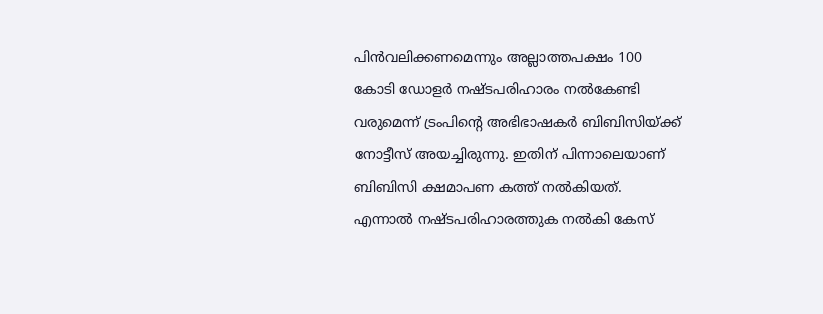പിൻവലിക്കണമെന്നും അല്ലാത്തപക്ഷം 100 കോടി ഡോളർ നഷ്ടപരിഹാരം നൽകേണ്ടി വരുമെന്ന് ട്രംപിന്റെ അഭിഭാഷകർ ബിബിസിയ്ക്ക് നോട്ടീസ് അയച്ചിരുന്നു. ഇതിന് പിന്നാലെയാണ് ബിബിസി ക്ഷമാപണ കത്ത് നൽകിയത്. എന്നാൽ നഷ്ടപരിഹാരത്തുക നൽകി കേസ്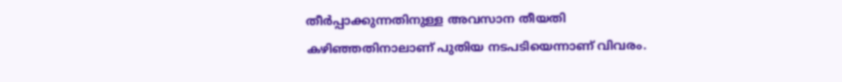തീർപ്പാക്കുന്നതിനുള്ള അവസാന തീയതി കഴിഞ്ഞതിനാലാണ് പുതിയ നടപടിയെന്നാണ് വിവരം.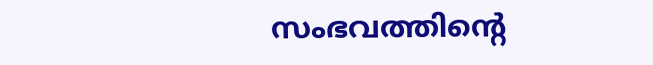സംഭവത്തിന്റെ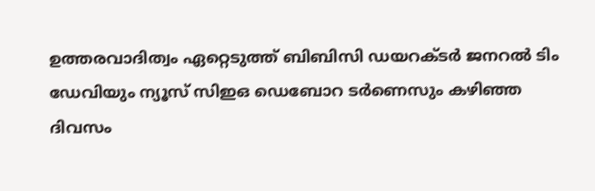ഉത്തരവാദിത്വം ഏറ്റെടുത്ത് ബിബിസി ഡയറക്ടർ ജനറൽ ടിം ഡേവിയും ന്യൂസ് സിഇഒ ഡെബോറ ടർണെസും കഴിഞ്ഞ ദിവസം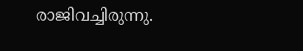രാജിവച്ചിരുന്നു.